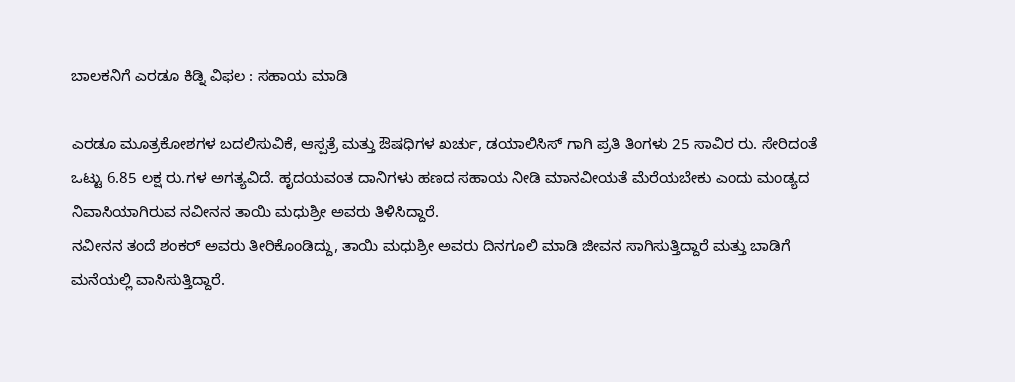ಬಾಲಕನಿಗೆ ಎರಡೂ ಕಿಡ್ನಿ ವಿಫಲ : ಸಹಾಯ ಮಾಡಿ

ಎರಡೂ ಮೂತ್ರಕೋಶಗಳ ಬದಲಿಸುವಿಕೆ, ಆಸ್ಪತ್ರೆ ಮತ್ತು ಔಷಧಿಗಳ ಖರ್ಚು, ಡಯಾಲಿಸಿಸ್ ಗಾಗಿ ಪ್ರತಿ ತಿಂಗಳು 25 ಸಾವಿರ ರು. ಸೇರಿದಂತೆ ಒಟ್ಟು 6.85 ಲಕ್ಷ ರು.ಗಳ ಅಗತ್ಯವಿದೆ. ಹೃದಯವಂತ ದಾನಿಗಳು ಹಣದ ಸಹಾಯ ನೀಡಿ ಮಾನವೀಯತೆ ಮೆರೆಯಬೇಕು ಎಂದು ಮಂಡ್ಯದ ನಿವಾಸಿಯಾಗಿರುವ ನವೀನನ ತಾಯಿ ಮಧುಶ್ರೀ ಅವರು ತಿಳಿಸಿದ್ದಾರೆ.
ನವೀನನ ತಂದೆ ಶಂಕರ್ ಅವರು ತೀರಿಕೊಂಡಿದ್ದು, ತಾಯಿ ಮಧುಶ್ರೀ ಅವರು ದಿನಗೂಲಿ ಮಾಡಿ ಜೀವನ ಸಾಗಿಸುತ್ತಿದ್ದಾರೆ ಮತ್ತು ಬಾಡಿಗೆ ಮನೆಯಲ್ಲಿ ವಾಸಿಸುತ್ತಿದ್ದಾರೆ.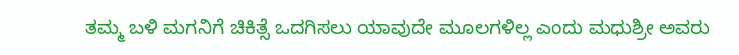ತಮ್ಮ ಬಳಿ ಮಗನಿಗೆ ಚಿಕಿತ್ಸೆ ಒದಗಿಸಲು ಯಾವುದೇ ಮೂಲಗಳಿಲ್ಲ ಎಂದು ಮಧುಶ್ರೀ ಅವರು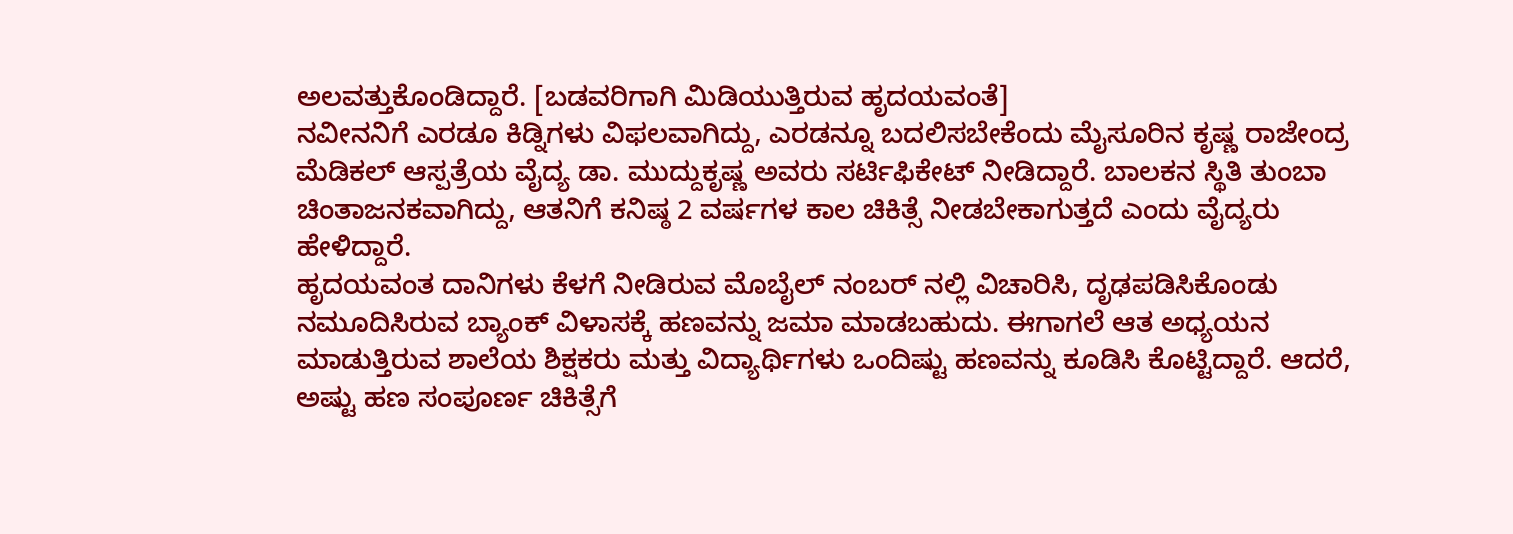ಅಲವತ್ತುಕೊಂಡಿದ್ದಾರೆ. [ಬಡವರಿಗಾಗಿ ಮಿಡಿಯುತ್ತಿರುವ ಹೃದಯವಂತೆ]
ನವೀನನಿಗೆ ಎರಡೂ ಕಿಡ್ನಿಗಳು ವಿಫಲವಾಗಿದ್ದು, ಎರಡನ್ನೂ ಬದಲಿಸಬೇಕೆಂದು ಮೈಸೂರಿನ ಕೃಷ್ಣ ರಾಜೇಂದ್ರ ಮೆಡಿಕಲ್ ಆಸ್ಪತ್ರೆಯ ವೈದ್ಯ ಡಾ. ಮುದ್ದುಕೃಷ್ಣ ಅವರು ಸರ್ಟಿಫಿಕೇಟ್ ನೀಡಿದ್ದಾರೆ. ಬಾಲಕನ ಸ್ಥಿತಿ ತುಂಬಾ ಚಿಂತಾಜನಕವಾಗಿದ್ದು, ಆತನಿಗೆ ಕನಿಷ್ಠ 2 ವರ್ಷಗಳ ಕಾಲ ಚಿಕಿತ್ಸೆ ನೀಡಬೇಕಾಗುತ್ತದೆ ಎಂದು ವೈದ್ಯರು ಹೇಳಿದ್ದಾರೆ.
ಹೃದಯವಂತ ದಾನಿಗಳು ಕೆಳಗೆ ನೀಡಿರುವ ಮೊಬೈಲ್ ನಂಬರ್ ನಲ್ಲಿ ವಿಚಾರಿಸಿ, ದೃಢಪಡಿಸಿಕೊಂಡು ನಮೂದಿಸಿರುವ ಬ್ಯಾಂಕ್ ವಿಳಾಸಕ್ಕೆ ಹಣವನ್ನು ಜಮಾ ಮಾಡಬಹುದು. ಈಗಾಗಲೆ ಆತ ಅಧ್ಯಯನ ಮಾಡುತ್ತಿರುವ ಶಾಲೆಯ ಶಿಕ್ಷಕರು ಮತ್ತು ವಿದ್ಯಾರ್ಥಿಗಳು ಒಂದಿಷ್ಟು ಹಣವನ್ನು ಕೂಡಿಸಿ ಕೊಟ್ಟಿದ್ದಾರೆ. ಆದರೆ, ಅಷ್ಟು ಹಣ ಸಂಪೂರ್ಣ ಚಿಕಿತ್ಸೆಗೆ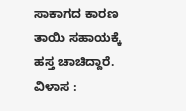ಸಾಕಾಗದ ಕಾರಣ ತಾಯಿ ಸಹಾಯಕ್ಕೆ ಹಸ್ತ ಚಾಚಿದ್ದಾರೆ.
ವಿಳಾಸ :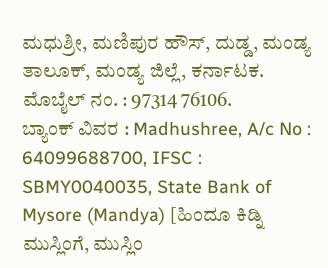ಮಧುಶ್ರೀ, ಮಣಿಪುರ ಹೌಸ್, ದುಡ್ಡ, ಮಂಡ್ಯ ತಾಲೂಕ್, ಮಂಡ್ಯ ಜಿಲ್ಲೆ, ಕರ್ನಾಟಕ. ಮೊಬೈಲ್ ನಂ. : 97314 76106.
ಬ್ಯಾಂಕ್ ವಿವರ : Madhushree, A/c No : 64099688700, IFSC : SBMY0040035, State Bank of Mysore (Mandya) [ಹಿಂದೂ ಕಿಡ್ನಿ ಮುಸ್ಲಿಂಗೆ, ಮುಸ್ಲಿಂ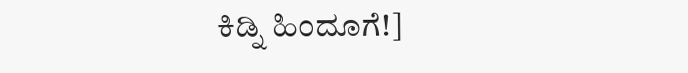ಕಿಡ್ನಿ ಹಿಂದೂಗೆ!]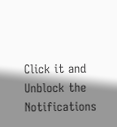Click it and Unblock the Notifications